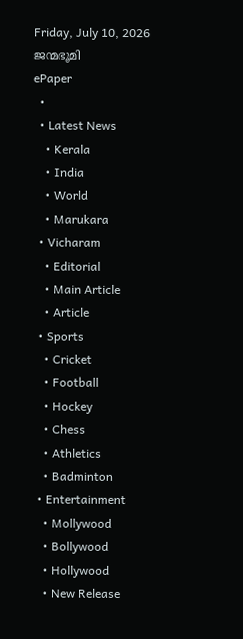Friday, July 10, 2026
ജന്മഭൂമി
ePaper
  •
  • Latest News
    • Kerala
    • India
    • World
    • Marukara
  • Vicharam
    • Editorial
    • Main Article
    • Article
  • Sports
    • Cricket
    • Football
    • Hockey
    • Chess
    • Athletics
    • Badminton
  • Entertainment
    • Mollywood
    • Bollywood
    • Hollywood
    • New Release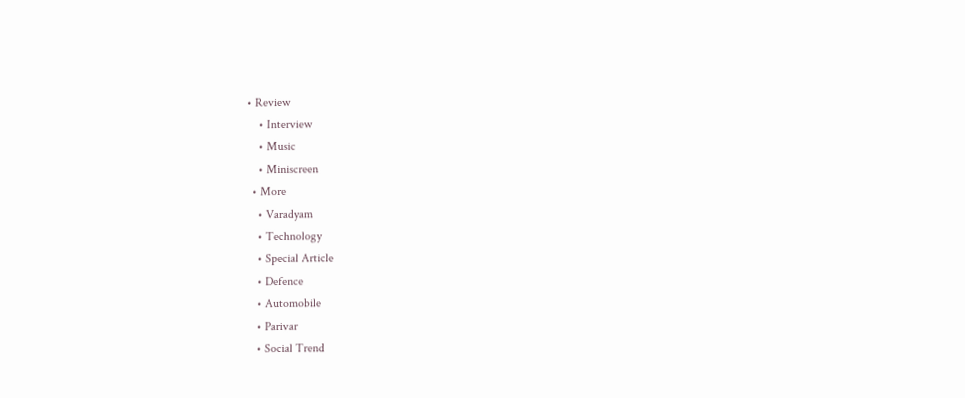• Review
    • Interview
    • Music
    • Miniscreen
  • More
    • Varadyam
    • Technology
    • Special Article
    • Defence
    • Automobile
    • Parivar
    • Social Trend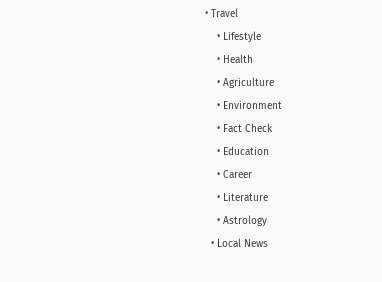• Travel
    • Lifestyle
    • Health
    • Agriculture
    • Environment
    • Fact Check
    • Education
    • Career
    • Literature
    • Astrology
  • Local News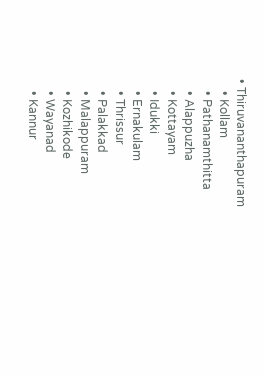• Thiruvananthapuram
    • Kollam
    • Pathanamthitta
    • Alappuzha
    • Kottayam
    • Idukki
    • Ernakulam
    • Thrissur
    • Palakkad
    • Malappuram
    • Kozhikode
    • Wayanad
    • Kannur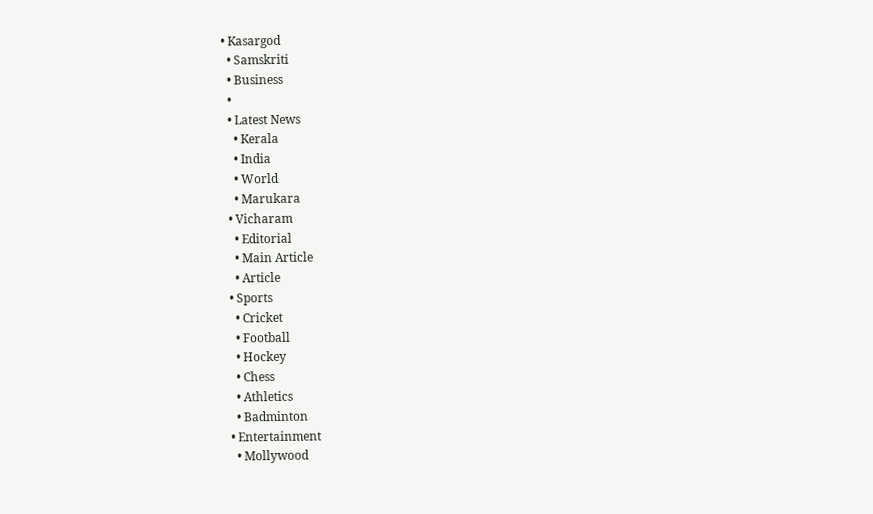• Kasargod
  • Samskriti
  • Business
  •
  • Latest News
    • Kerala
    • India
    • World
    • Marukara
  • Vicharam
    • Editorial
    • Main Article
    • Article
  • Sports
    • Cricket
    • Football
    • Hockey
    • Chess
    • Athletics
    • Badminton
  • Entertainment
    • Mollywood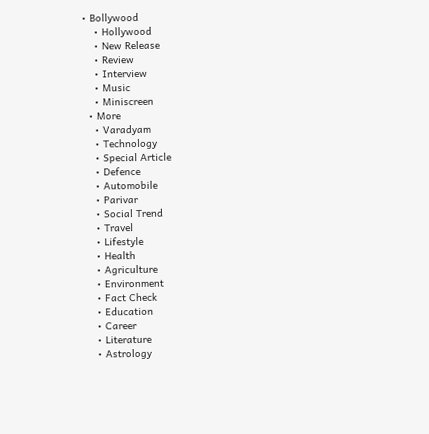• Bollywood
    • Hollywood
    • New Release
    • Review
    • Interview
    • Music
    • Miniscreen
  • More
    • Varadyam
    • Technology
    • Special Article
    • Defence
    • Automobile
    • Parivar
    • Social Trend
    • Travel
    • Lifestyle
    • Health
    • Agriculture
    • Environment
    • Fact Check
    • Education
    • Career
    • Literature
    • Astrology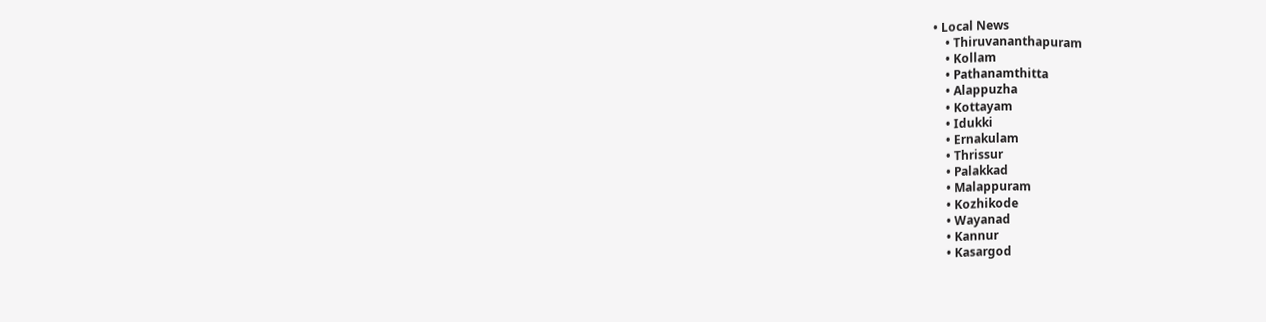• Local News
    • Thiruvananthapuram
    • Kollam
    • Pathanamthitta
    • Alappuzha
    • Kottayam
    • Idukki
    • Ernakulam
    • Thrissur
    • Palakkad
    • Malappuram
    • Kozhikode
    • Wayanad
    • Kannur
    • Kasargod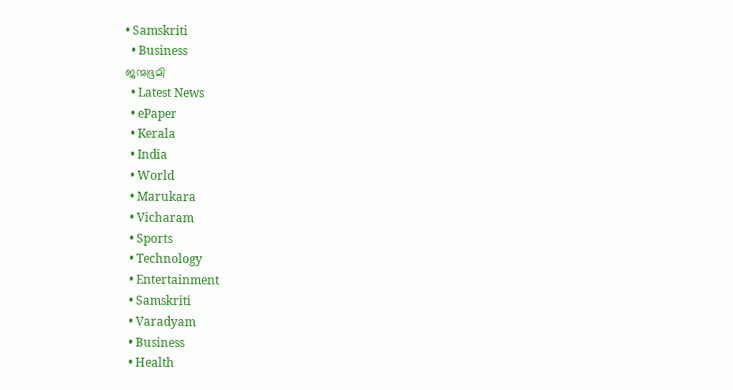• Samskriti
  • Business
ജന്മഭൂമി
  • Latest News
  • ePaper
  • Kerala
  • India
  • World
  • Marukara
  • Vicharam
  • Sports
  • Technology
  • Entertainment
  • Samskriti
  • Varadyam
  • Business
  • Health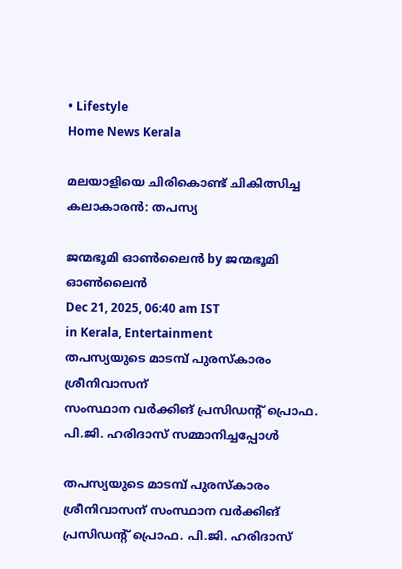• Lifestyle
Home News Kerala

മലയാളിയെ ചിരികൊണ്ട് ചികിത്സിച്ച കലാകാരന്‍: തപസ്യ

ജന്മഭൂമി ഓണ്‍ലൈന്‍ by ജന്മഭൂമി ഓണ്‍ലൈന്‍
Dec 21, 2025, 06:40 am IST
in Kerala, Entertainment
തപസ്യയുടെ മാടമ്പ് പുരസ്‌കാരം ശ്രീനിവാസന്
സംസ്ഥാന വര്‍ക്കിങ് പ്രസിഡന്റ് പ്രൊഫ. പി.ജി. ഹരിദാസ് സമ്മാനിച്ചപ്പോള്‍

തപസ്യയുടെ മാടമ്പ് പുരസ്‌കാരം ശ്രീനിവാസന് സംസ്ഥാന വര്‍ക്കിങ് പ്രസിഡന്റ് പ്രൊഫ. പി.ജി. ഹരിദാസ്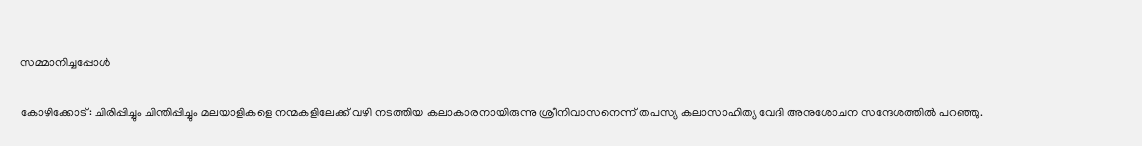സമ്മാനിച്ചപ്പോള്‍

കോഴിക്കോട്: ചിരിപ്പിച്ചും ചിന്തിപ്പിച്ചും മലയാളികളെ നന്മകളിലേക്ക് വഴി നടത്തിയ കലാകാരനായിരുന്നു ശ്രീനിവാസനെന്ന് തപസ്യ കലാസാഹിത്യ വേദി അനുശോചന സന്ദേശത്തില്‍ പറഞ്ഞു.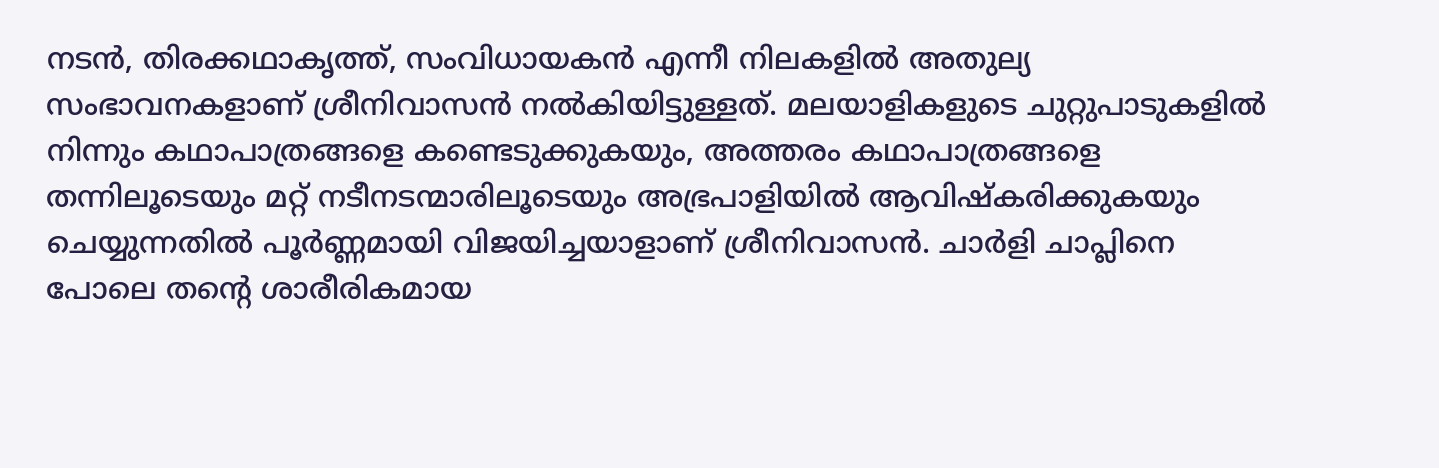നടന്‍, തിരക്കഥാകൃത്ത്, സംവിധായകന്‍ എന്നീ നിലകളില്‍ അതുല്യ സംഭാവനകളാണ് ശ്രീനിവാസന്‍ നല്‍കിയിട്ടുള്ളത്. മലയാളികളുടെ ചുറ്റുപാടുകളില്‍ നിന്നും കഥാപാത്രങ്ങളെ കണ്ടെടുക്കുകയും, അത്തരം കഥാപാത്രങ്ങളെ തന്നിലൂടെയും മറ്റ് നടീനടന്മാരിലൂടെയും അഭ്രപാളിയില്‍ ആവിഷ്‌കരിക്കുകയും ചെയ്യുന്നതില്‍ പൂര്‍ണ്ണമായി വിജയിച്ചയാളാണ് ശ്രീനിവാസന്‍. ചാര്‍ളി ചാപ്ലിനെ പോലെ തന്റെ ശാരീരികമായ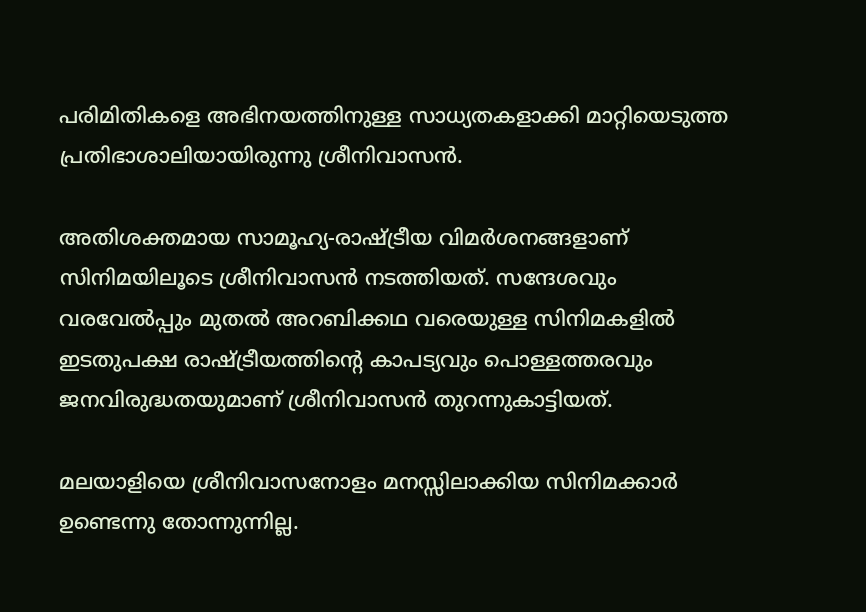പരിമിതികളെ അഭിനയത്തിനുള്ള സാധ്യതകളാക്കി മാറ്റിയെടുത്ത പ്രതിഭാശാലിയായിരുന്നു ശ്രീനിവാസന്‍.

അതിശക്തമായ സാമൂഹ്യ-രാഷ്‌ട്രീയ വിമര്‍ശനങ്ങളാണ് സിനിമയിലൂടെ ശ്രീനിവാസന്‍ നടത്തിയത്. സന്ദേശവും വരവേല്‍പ്പും മുതല്‍ അറബിക്കഥ വരെയുള്ള സിനിമകളില്‍ ഇടതുപക്ഷ രാഷ്‌ട്രീയത്തിന്റെ കാപട്യവും പൊള്ളത്തരവും ജനവിരുദ്ധതയുമാണ് ശ്രീനിവാസന്‍ തുറന്നുകാട്ടിയത്.

മലയാളിയെ ശ്രീനിവാസനോളം മനസ്സിലാക്കിയ സിനിമക്കാര്‍ ഉണ്ടെന്നു തോന്നുന്നില്ല.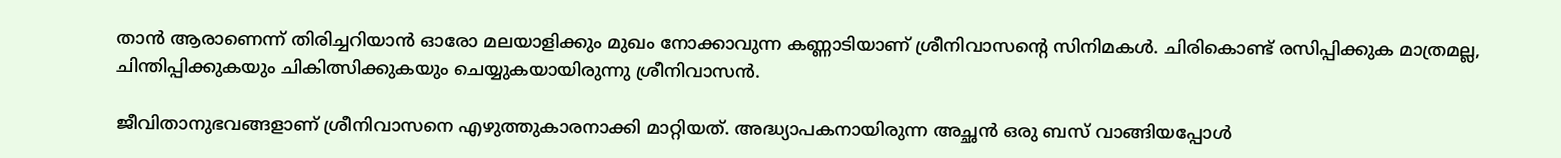താന്‍ ആരാണെന്ന് തിരിച്ചറിയാന്‍ ഓരോ മലയാളിക്കും മുഖം നോക്കാവുന്ന കണ്ണാടിയാണ് ശ്രീനിവാസന്റെ സിനിമകള്‍. ചിരികൊണ്ട് രസിപ്പിക്കുക മാത്രമല്ല, ചിന്തിപ്പിക്കുകയും ചികിത്സിക്കുകയും ചെയ്യുകയായിരുന്നു ശ്രീനിവാസന്‍.

ജീവിതാനുഭവങ്ങളാണ് ശ്രീനിവാസനെ എഴുത്തുകാരനാക്കി മാറ്റിയത്. അദ്ധ്യാപകനായിരുന്ന അച്ഛന്‍ ഒരു ബസ് വാങ്ങിയപ്പോള്‍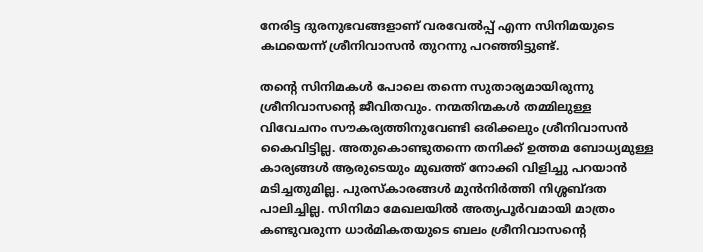നേരിട്ട ദുരനുഭവങ്ങളാണ് വരവേല്‍പ്പ് എന്ന സിനിമയുടെ കഥയെന്ന് ശ്രീനിവാസന്‍ തുറന്നു പറഞ്ഞിട്ടുണ്ട്.

തന്റെ സിനിമകള്‍ പോലെ തന്നെ സുതാര്യമായിരുന്നു ശ്രീനിവാസന്റെ ജീവിതവും. നന്മതിന്മകള്‍ തമ്മിലുള്ള വിവേചനം സൗകര്യത്തിനുവേണ്ടി ഒരിക്കലും ശ്രീനിവാസന്‍ കൈവിട്ടില്ല. അതുകൊണ്ടുതന്നെ തനിക്ക് ഉത്തമ ബോധ്യമുള്ള കാര്യങ്ങള്‍ ആരുടെയും മുഖത്ത് നോക്കി വിളിച്ചു പറയാന്‍ മടിച്ചതുമില്ല. പുരസ്‌കാരങ്ങള്‍ മുന്‍നിര്‍ത്തി നിശ്ശബ്ദത പാലിച്ചില്ല. സിനിമാ മേഖലയില്‍ അത്യപൂര്‍വമായി മാത്രം കണ്ടുവരുന്ന ധാര്‍മികതയുടെ ബലം ശ്രീനിവാസന്റെ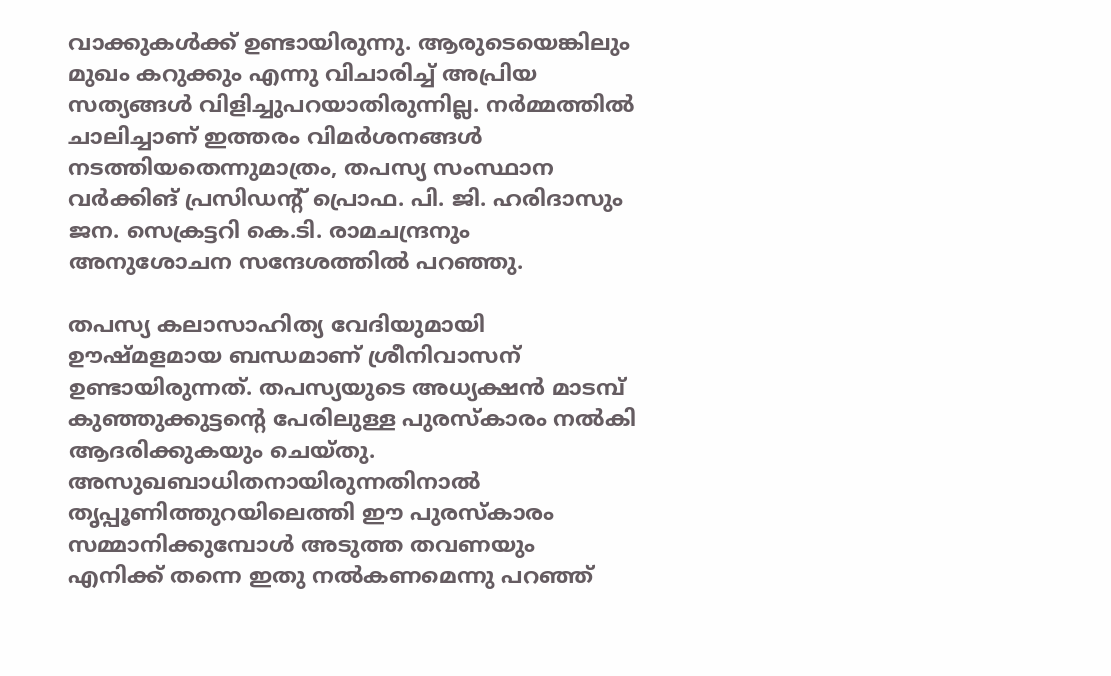വാക്കുകള്‍ക്ക് ഉണ്ടായിരുന്നു. ആരുടെയെങ്കിലും മുഖം കറുക്കും എന്നു വിചാരിച്ച് അപ്രിയ സത്യങ്ങള്‍ വിളിച്ചുപറയാതിരുന്നില്ല. നര്‍മ്മത്തില്‍ ചാലിച്ചാണ് ഇത്തരം വിമര്‍ശനങ്ങള്‍ നടത്തിയതെന്നുമാത്രം, തപസ്യ സംസ്ഥാന വര്‍ക്കിങ് പ്രസിഡന്റ് പ്രൊഫ. പി. ജി. ഹരിദാസും ജന. സെക്രട്ടറി കെ.ടി. രാമചന്ദ്രനും അനുശോചന സന്ദേശത്തില്‍ പറഞ്ഞു.

തപസ്യ കലാസാഹിത്യ വേദിയുമായി ഊഷ്മളമായ ബന്ധമാണ് ശ്രീനിവാസന് ഉണ്ടായിരുന്നത്. തപസ്യയുടെ അധ്യക്ഷന്‍ മാടമ്പ് കുഞ്ഞുക്കുട്ടന്റെ പേരിലുള്ള പുരസ്‌കാരം നല്‍കി ആദരിക്കുകയും ചെയ്തു. അസുഖബാധിതനായിരുന്നതിനാല്‍ തൃപ്പൂണിത്തുറയിലെത്തി ഈ പുരസ്‌കാരം സമ്മാനിക്കുമ്പോള്‍ അടുത്ത തവണയും എനിക്ക് തന്നെ ഇതു നല്‍കണമെന്നു പറഞ്ഞ്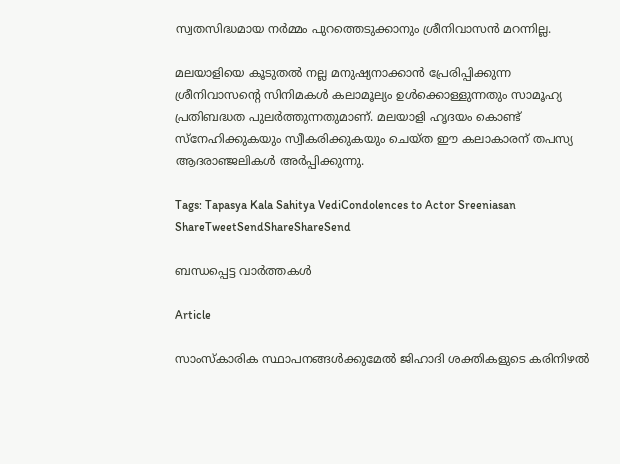സ്വതസിദ്ധമായ നര്‍മ്മം പുറത്തെടുക്കാനും ശ്രീനിവാസന്‍ മറന്നില്ല.

മലയാളിയെ കൂടുതല്‍ നല്ല മനുഷ്യനാക്കാന്‍ പ്രേരിപ്പിക്കുന്ന ശ്രീനിവാസന്റെ സിനിമകള്‍ കലാമൂല്യം ഉള്‍ക്കൊള്ളുന്നതും സാമൂഹ്യ പ്രതിബദ്ധത പുലര്‍ത്തുന്നതുമാണ്. മലയാളി ഹൃദയം കൊണ്ട് സ്‌നേഹിക്കുകയും സ്വീകരിക്കുകയും ചെയ്ത ഈ കലാകാരന് തപസ്യ ആദരാഞ്ജലികള്‍ അര്‍പ്പിക്കുന്നു.

Tags: Tapasya Kala Sahitya VediCondolences to Actor Sreeniasan
ShareTweetSendShareShareSend

ബന്ധപ്പെട്ട വാര്‍ത്തകള്‍

Article

സാംസ്‌കാരിക സ്ഥാപനങ്ങള്‍ക്കുമേല്‍ ജിഹാദി ശക്തികളുടെ കരിനിഴല്‍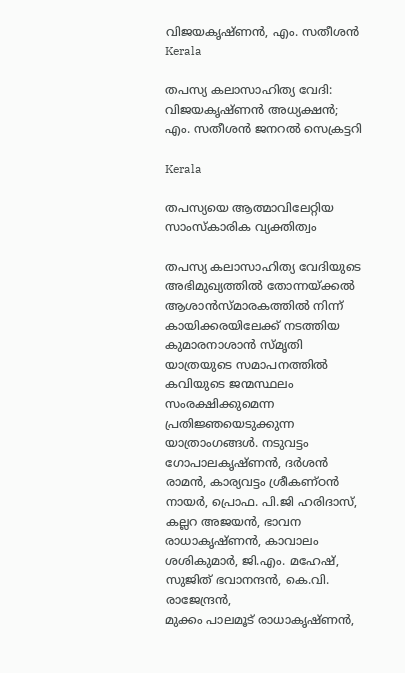വിജയകൃഷ്ണന്‍, എം. സതീശന്‍
Kerala

തപസ്യ കലാസാഹിത്യ വേദി: വിജയകൃഷ്ണന്‍ അധ്യക്ഷന്‍; എം. സതീശന്‍ ജനറല്‍ സെക്രട്ടറി

Kerala

തപസ്യയെ ആത്മാവിലേറ്റിയ സാംസ്‌കാരിക വ്യക്തിത്വം

തപസ്യ കലാസാഹിത്യ വേദിയുടെ അഭിമുഖ്യത്തില്‍ തോന്നയ്ക്കല്‍ ആശാന്‍സ്മാരകത്തില്‍ നിന്ന് കായിക്കരയിലേക്ക് നടത്തിയ കുമാരനാശാന്‍ സ്മൃതി യാത്രയുടെ സമാപനത്തില്‍ കവിയുടെ ജന്മസ്ഥലം സംരക്ഷിക്കുമെന്ന പ്രതിജ്ഞയെടുക്കുന്ന യാത്രാംഗങ്ങള്‍. നടുവട്ടം ഗോപാലകൃഷ്ണന്‍, ദര്‍ശന്‍ രാമന്‍, കാര്യവട്ടം ശ്രീകണ്ഠന്‍ നായര്‍, പ്രൊഫ. പി.ജി ഹരിദാസ്, കല്ലറ അജയന്‍, ഭാവന രാധാകൃഷ്ണന്‍, കാവാലം ശശികുമാര്‍, ജി.എം. മഹേഷ്, സുജിത് ഭവാനന്ദന്‍, കെ.വി. രാജേന്ദ്രന്‍,
മുക്കം പാലമൂട് രാധാകൃഷ്ണന്‍,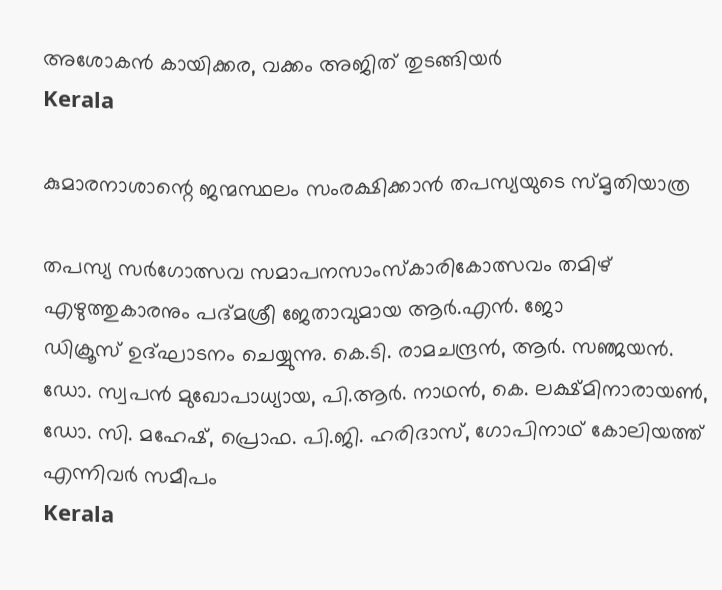അശോകന്‍ കായിക്കര, വക്കം അജിത് തുടങ്ങിയര്‍
Kerala

കുമാരനാശാന്റെ ജന്മസ്ഥലം സംരക്ഷിക്കാന്‍ തപസ്യയുടെ സ്മൃതിയാത്ര

തപസ്യ സര്‍ഗോത്സവ സമാപനസാംസ്‌കാരികോത്സവം തമിഴ് എഴുത്തുകാരനും പദ്മശ്രീ ജേതാവുമായ ആര്‍.എന്‍. ജോ
ഡിക്രൂസ് ഉദ്ഘാടനം ചെയ്യുന്നു. കെ.ടി. രാമചന്ദ്രന്‍, ആര്‍. സഞ്ജയന്‍. ഡോ. സ്വപന്‍ മുഖോപാധ്യായ, പി.ആര്‍. നാഥന്‍, കെ. ലക്ഷ്മിനാരായണ്‍, ഡോ. സി. മഹേഷ്, പ്രൊഫ. പി.ജി. ഹരിദാസ്, ഗോപിനാഥ് കോലിയത്ത് എന്നിവര്‍ സമീപം
Kerala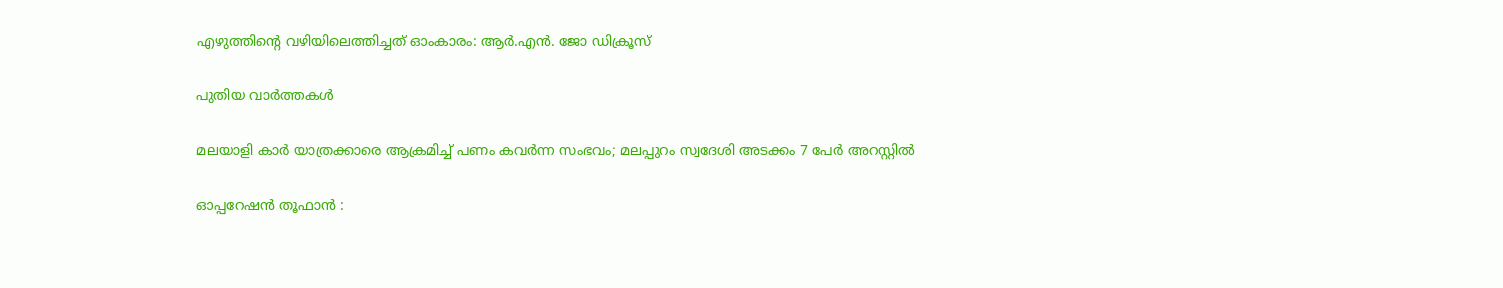എഴുത്തിന്റെ വഴിയിലെത്തിച്ചത് ഓംകാരം: ആര്‍.എന്‍. ജോ ഡിക്രൂസ്

പുതിയ വാര്‍ത്തകള്‍

മലയാളി കാർ യാത്രക്കാരെ ആക്രമിച്ച് പണം കവർന്ന സംഭവം; മലപ്പുറം സ്വദേശി അടക്കം 7 പേർ അറസ്റ്റിൽ

ഓപ്പറേഷൻ തൂഫാൻ :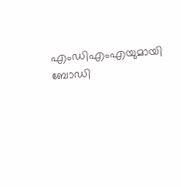എംഡിഎംഎയുമായി ബോഡി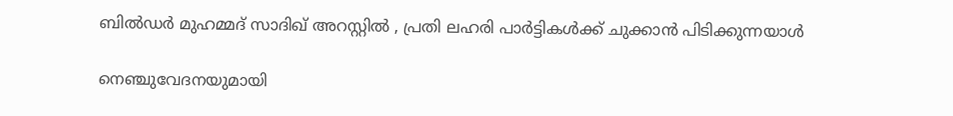ബിൽഡർ മുഹമ്മദ് സാദിഖ് അറസ്റ്റിൽ , പ്രതി ലഹരി പാർട്ടികൾക്ക് ചുക്കാൻ പിടിക്കുന്നയാൾ

നെഞ്ചുവേദനയുമായി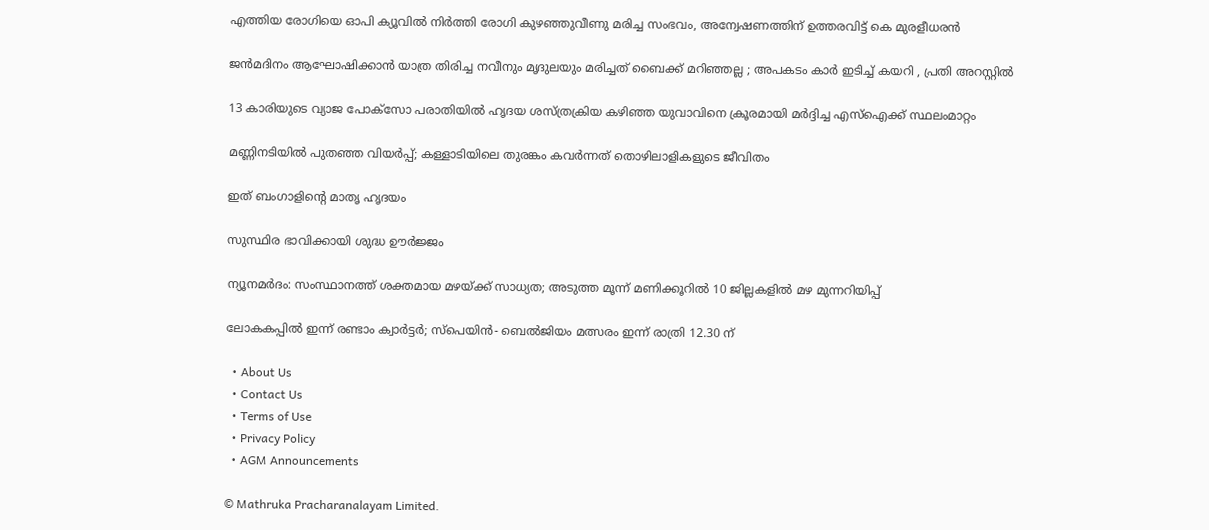എത്തിയ രോഗിയെ ഓപി ക്യൂവിൽ നിർത്തി രോഗി കുഴഞ്ഞുവീണു മരിച്ച സംഭവം, അന്വേഷണത്തിന് ഉത്തരവിട്ട് കെ മുരളീധരൻ

ജൻമദിനം ആഘോഷിക്കാൻ യാത്ര തിരിച്ച നവീനും മൃദുലയും മരിച്ചത് ബൈക്ക് മറിഞ്ഞല്ല ; അപകടം കാർ ഇടിച്ച് കയറി , പ്രതി അറസ്റ്റിൽ

13 കാരിയുടെ വ്യാജ പോക്സോ പരാതിയിൽ ഹൃദയ ശസ്ത്രക്രിയ കഴിഞ്ഞ യുവാവിനെ ക്രൂരമായി മർദ്ദിച്ച എസ്ഐക്ക് സ്ഥലംമാറ്റം

മണ്ണിനടിയില്‍ പുതഞ്ഞ വിയര്‍പ്പ്; കള്ളാടിയിലെ തുരങ്കം കവര്‍ന്നത് തൊഴിലാളികളുടെ ജീവിതം

ഇത് ബംഗാളിന്റെ മാതൃ ഹൃദയം

സുസ്ഥിര ഭാവിക്കായി ശുദ്ധ ഊര്‍ജ്ജം

ന്യൂനമർദം: സംസ്ഥാനത്ത് ശക്തമായ മഴയ്‌ക്ക് സാധ്യത; അടുത്ത മൂന്ന് മണിക്കൂറിൽ 10 ജില്ലകളില്‍ മഴ മുന്നറിയിപ്പ്

ലോകകപ്പില്‍ ഇന്ന് രണ്ടാം ക്വാര്‍ട്ടര്‍; സ്‌പെയിന്‍- ബെല്‍ജിയം മത്സരം ഇന്ന് രാത്രി 12.30 ന്

  • About Us
  • Contact Us
  • Terms of Use
  • Privacy Policy
  • AGM Announcements

© Mathruka Pracharanalayam Limited.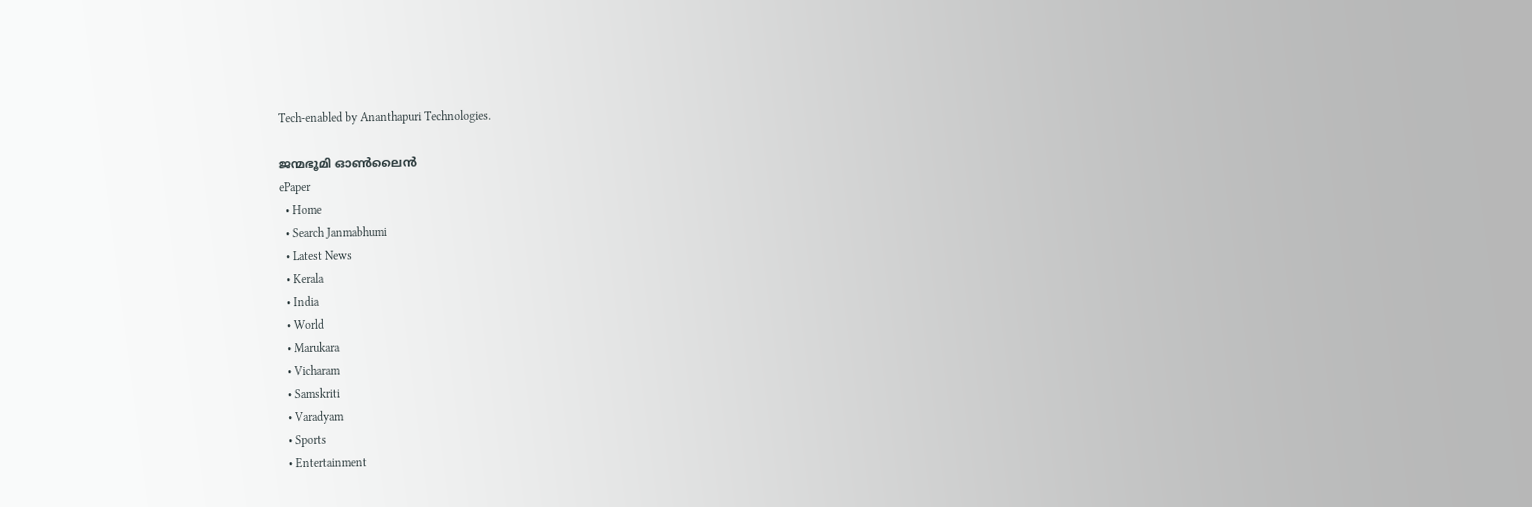Tech-enabled by Ananthapuri Technologies.

ജന്മഭൂമി ഓണ്‍ലൈന്‍
ePaper
  • Home
  • Search Janmabhumi
  • Latest News
  • Kerala
  • India
  • World
  • Marukara
  • Vicharam
  • Samskriti
  • Varadyam
  • Sports
  • Entertainment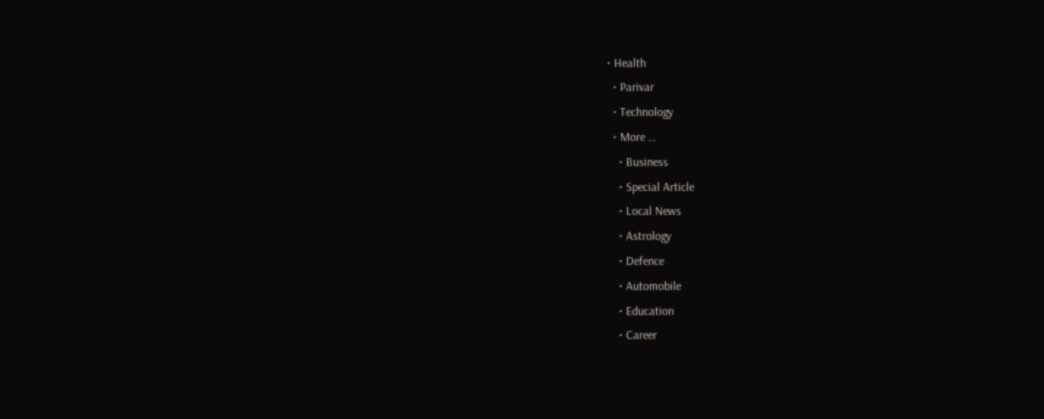• Health
  • Parivar
  • Technology
  • More …
    • Business
    • Special Article
    • Local News
    • Astrology
    • Defence
    • Automobile
    • Education
    • Career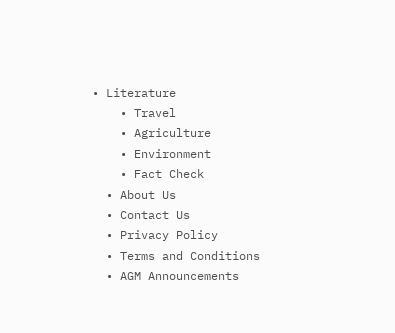• Literature
    • Travel
    • Agriculture
    • Environment
    • Fact Check
  • About Us
  • Contact Us
  • Privacy Policy
  • Terms and Conditions
  • AGM Announcements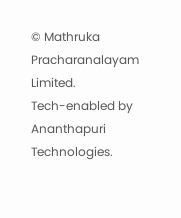© Mathruka Pracharanalayam Limited.
Tech-enabled by Ananthapuri Technologies.